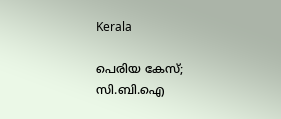Kerala

പെരിയ കേസ്; സി.ബി.ഐ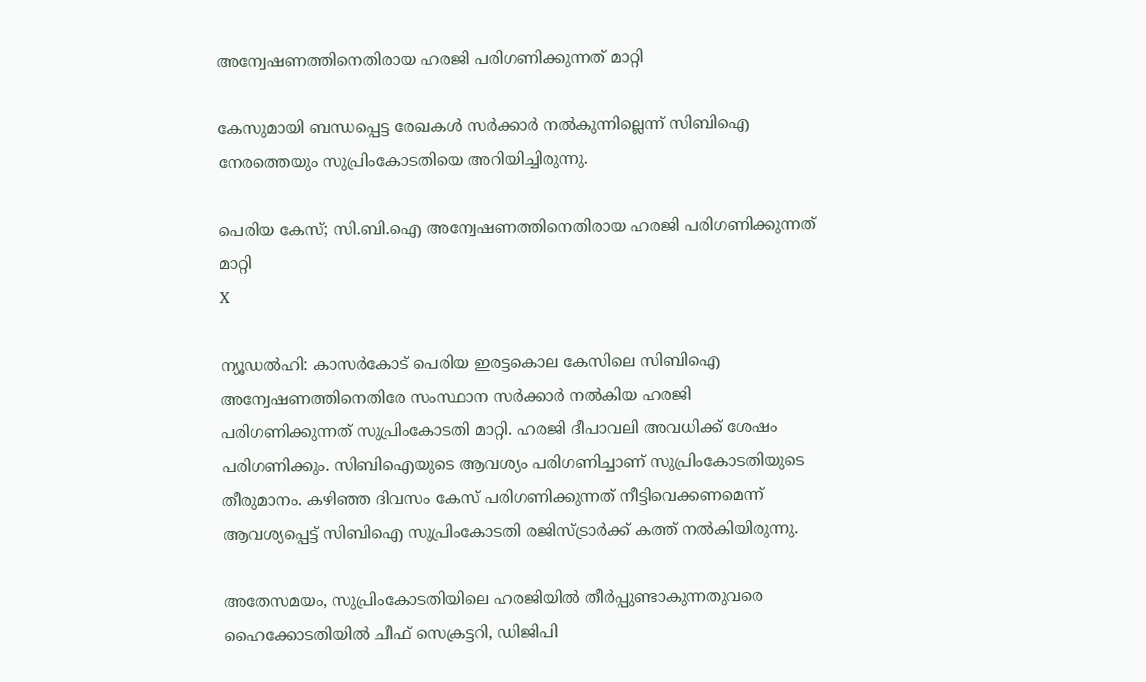അന്വേഷണത്തിനെതിരായ ഹരജി പരിഗണിക്കുന്നത് മാറ്റി

കേസുമായി ബന്ധപ്പെട്ട രേഖകള്‍ സര്‍ക്കാര്‍ നല്‍കുന്നില്ലെന്ന് സിബിഐ നേരത്തെയും സുപ്രിംകോടതിയെ അറിയിച്ചിരുന്നു.

പെരിയ കേസ്; സി.ബി.ഐ അന്വേഷണത്തിനെതിരായ ഹരജി പരിഗണിക്കുന്നത് മാറ്റി
X

ന്യൂഡൽഹി: കാസര്‍കോട് പെരിയ ഇരട്ടകൊല കേസിലെ സിബിഐ അന്വേഷണത്തിനെതിരേ സംസ്ഥാന സര്‍ക്കാര്‍ നല്‍കിയ ഹരജി പരിഗണിക്കുന്നത് സുപ്രിംകോടതി മാറ്റി. ഹരജി ദീപാവലി അവധിക്ക് ശേഷം പരിഗണിക്കും. സിബിഐയുടെ ആവശ്യം പരിഗണിച്ചാണ് സുപ്രിംകോടതിയുടെ തീരുമാനം. കഴിഞ്ഞ ദിവസം കേസ് പരിഗണിക്കുന്നത് നീട്ടിവെക്കണമെന്ന് ആവശ്യപ്പെട്ട് സിബിഐ സുപ്രിംകോടതി രജിസ്ട്രാര്‍ക്ക് കത്ത് നല്‍കിയിരുന്നു.

അതേസമയം, സുപ്രിംകോടതിയിലെ ഹരജിയിൽ തീര്‍പ്പുണ്ടാകുന്നതുവരെ ഹൈക്കോടതിയില്‍ ചീഫ് സെക്രട്ടറി, ഡിജിപി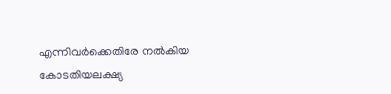എന്നിവര്‍ക്കെതിരേ നല്‍കിയ കോടതിയലക്ഷ്യ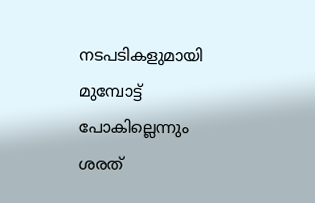നടപടികളുമായി മുമ്പോട്ട് പോകില്ലെന്നും ശരത്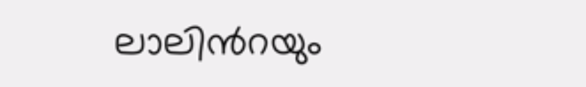ലാലിന്‍റയും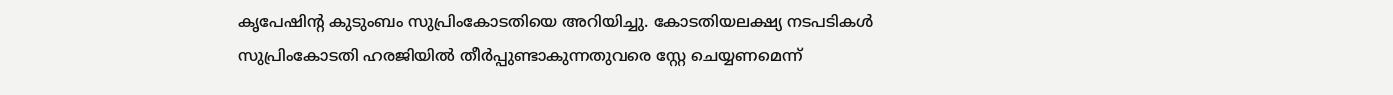കൃപേഷിന്‍റ കുടുംബം സുപ്രിംകോടതിയെ അറിയിച്ചു. കോടതിയലക്ഷ്യ നടപടികള്‍ സുപ്രിംകോടതി ഹരജിയില്‍ തീര്‍പ്പുണ്ടാകുന്നതുവരെ സ്റ്റേ ചെയ്യണമെന്ന്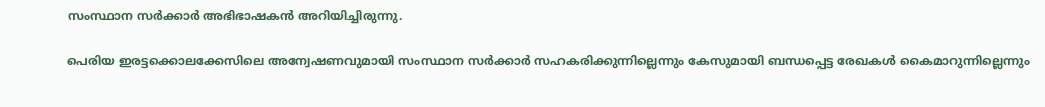സംസ്ഥാന സര്‍ക്കാര്‍ അഭിഭാഷകന്‍ അറിയിച്ചിരുന്നു.

പെരിയ ഇരട്ടക്കൊലക്കേസിലെ അന്വേഷണവുമായി സംസ്ഥാന സര്‍ക്കാര്‍ സഹകരിക്കുന്നില്ലെന്നും കേസുമായി ബന്ധപ്പെട്ട രേഖകള്‍ കൈമാറുന്നില്ലെന്നും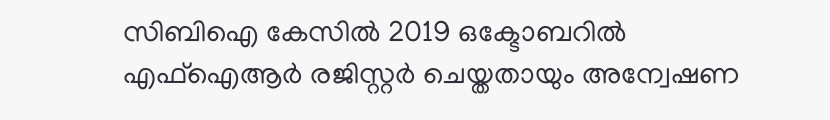സിബിഐ കേസില്‍ 2019 ഒക്ടോബറില്‍ എഫ്ഐആര്‍ രജിസ്റ്റര്‍ ചെയ്തതായും അന്വേഷണ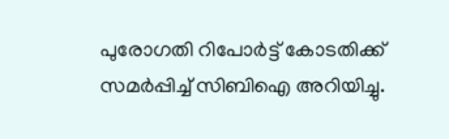പുരോഗതി റിപോര്‍ട്ട് കോടതിക്ക് സമര്‍പ്പിച്ച്‌ സിബിഐ അറിയിച്ചു.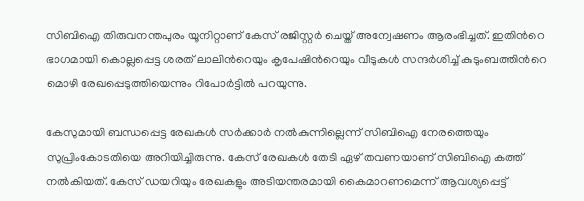സിബിഐ തിരുവനന്തപുരം യൂനിറ്റാണ് കേസ് രജിസ്റ്റര്‍ ചെയ്ത് അന്വേഷണം ആരംഭിച്ചത്. ഇതിന്‍റെ ഭാഗമായി കൊല്ലപ്പെട്ട ശരത് ലാലിന്‍റെയും കൃപേഷിന്‍റെയും വീടുകള്‍ സന്ദര്‍ശിച്ച്‌ കുടുംബത്തിന്‍റെ മൊഴി രേഖപ്പെടുത്തിയെന്നും റിപോര്‍ട്ടില്‍ പറയുന്നു.

കേസുമായി ബന്ധപ്പെട്ട രേഖകള്‍ സര്‍ക്കാര്‍ നല്‍കുന്നില്ലെന്ന് സിബിഐ നേരത്തെയും സുപ്രിംകോടതിയെ അറിയിച്ചിരുന്നു. കേസ് രേഖകള്‍ തേടി ഏഴ് തവണയാണ് സിബിഐ കത്ത് നല്‍കിയത്. കേസ് ഡയറിയും രേഖകളും അടിയന്തരമായി കൈമാറണമെന്ന് ആവശ്യപ്പെട്ട്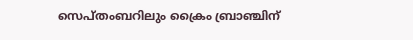സെപ്തംബറിലും ക്രൈം ബ്രാഞ്ചിന്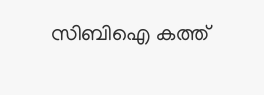സിബിഐ കത്ത്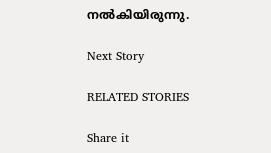നല്‍കിയിരുന്നു.

Next Story

RELATED STORIES

Share it